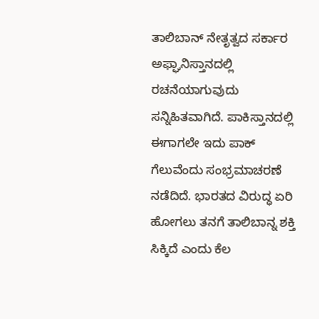ತಾಲಿಬಾನ್ ನೇತೃತ್ವದ ಸರ್ಕಾರ ಅಫ್ಘಾನಿಸ್ತಾನದಲ್ಲಿ ರಚನೆಯಾಗುವುದು ಸನ್ನಿಹಿತವಾಗಿದೆ. ಪಾಕಿಸ್ತಾನದಲ್ಲಿ ಈಗಾಗಲೇ ಇದು ಪಾಕ್ ಗೆಲುವೆಂದು ಸಂಭ್ರಮಾಚರಣೆ ನಡೆದಿದೆ. ಭಾರತದ ವಿರುದ್ಧ ಏರಿ ಹೋಗಲು ತನಗೆ ತಾಲಿಬಾನ್ನ ಶಕ್ತಿ ಸಿಕ್ಕಿದೆ ಎಂದು ಕೆಲ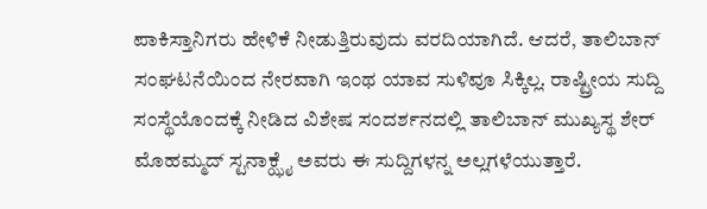ಪಾಕಿಸ್ತಾನಿಗರು ಹೇಳಿಕೆ ನೀಡುತ್ತಿರುವುದು ವರದಿಯಾಗಿದೆ. ಆದರೆ, ತಾಲಿಬಾನ್ ಸಂಘಟನೆಯಿಂದ ನೇರವಾಗಿ ಇಂಥ ಯಾವ ಸುಳಿವೂ ಸಿಕ್ಕಿಲ್ಲ. ರಾಷ್ಟ್ರೀಯ ಸುದ್ದಿ ಸಂಸ್ಥೆಯೊಂದಕ್ಕೆ ನೀಡಿದ ವಿಶೇಷ ಸಂದರ್ಶನದಲ್ಲಿ ತಾಲಿಬಾನ್ ಮುಖ್ಯಸ್ಥ ಶೇರ್ ಮೊಹಮ್ಮದ್ ಸ್ಟನಾಕ್ಝೈ ಅವರು ಈ ಸುದ್ದಿಗಳನ್ನ ಅಲ್ಲಗಳೆಯುತ್ತಾರೆ.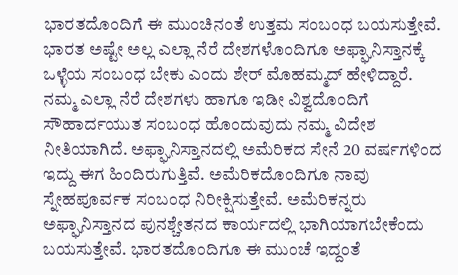ಭಾರತದೊಂದಿಗೆ ಈ ಮುಂಚಿನಂತೆ ಉತ್ತಮ ಸಂಬಂಧ ಬಯಸುತ್ತೇವೆ. ಭಾರತ ಅಷ್ಟೇ ಅಲ್ಲ ಎಲ್ಲಾ ನೆರೆ ದೇಶಗಳೊಂದಿಗೂ ಅಫ್ಘಾನಿಸ್ತಾನಕ್ಕೆ ಒಳ್ಳೆಯ ಸಂಬಂಧ ಬೇಕು ಎಂದು ಶೇರ್ ಮೊಹಮ್ಮದ್ ಹೇಳಿದ್ದಾರೆ.
ನಮ್ಮ ಎಲ್ಲಾ ನೆರೆ ದೇಶಗಳು ಹಾಗೂ ಇಡೀ ವಿಶ್ವದೊಂದಿಗೆ ಸೌಹಾರ್ದಯುತ ಸಂಬಂಧ ಹೊಂದುವುದು ನಮ್ಮ ವಿದೇಶ ನೀತಿಯಾಗಿದೆ. ಅಫ್ಘಾನಿಸ್ತಾನದಲ್ಲಿ ಅಮೆರಿಕದ ಸೇನೆ 20 ವರ್ಷಗಳಿಂದ ಇದ್ದು ಈಗ ಹಿಂದಿರುಗುತ್ತಿವೆ. ಅಮೆರಿಕದೊಂದಿಗೂ ನಾವು ಸ್ನೇಹಪೂರ್ವಕ ಸಂಬಂಧ ನಿರೀಕ್ಷಿಸುತ್ತೇವೆ. ಅಮೆರಿಕನ್ನರು ಅಫ್ಘಾನಿಸ್ತಾನದ ಪುನಶ್ಚೇತನದ ಕಾರ್ಯದಲ್ಲಿ ಭಾಗಿಯಾಗಬೇಕೆಂದು ಬಯಸುತ್ತೇವೆ. ಭಾರತದೊಂದಿಗೂ ಈ ಮುಂಚೆ ಇದ್ದಂತೆ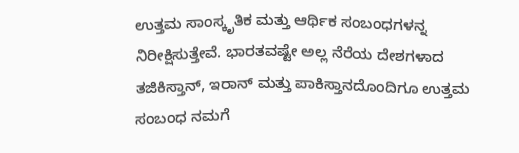ಉತ್ತಮ ಸಾಂಸ್ಕೃತಿಕ ಮತ್ತು ಆರ್ಥಿಕ ಸಂಬಂಧಗಳನ್ನ ನಿರೀಕ್ಷಿಸುತ್ತೇವೆ. ಭಾರತವಷ್ಟೇ ಅಲ್ಲ ನೆರೆಯ ದೇಶಗಳಾದ ತಜಿಕಿಸ್ತಾನ್, ಇರಾನ್ ಮತ್ತು ಪಾಕಿಸ್ತಾನದೊಂದಿಗೂ ಉತ್ತಮ ಸಂಬಂಧ ನಮಗೆ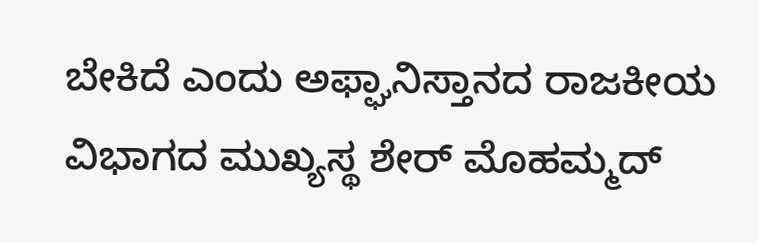ಬೇಕಿದೆ ಎಂದು ಅಫ್ಘಾನಿಸ್ತಾನದ ರಾಜಕೀಯ ವಿಭಾಗದ ಮುಖ್ಯಸ್ಥ ಶೇರ್ ಮೊಹಮ್ಮದ್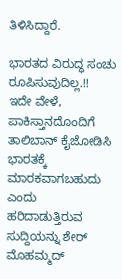ತಿಳಿಸಿದ್ದಾರೆ.

ಭಾರತದ ವಿರುದ್ಧ ಸಂಚು ರೂಪಿಸುವುದಿಲ್ಲ.!!
ಇದೇ ವೇಳೆ, ಪಾಕಿಸ್ತಾನದೊಂದಿಗೆ ತಾಲಿಬಾನ್ ಕೈಜೋಡಿಸಿ ಭಾರತಕ್ಕೆ ಮಾರಕವಾಗಬಹುದು ಎಂದು ಹರಿದಾಡುತ್ತಿರುವ ಸುದ್ದಿಯನ್ನು ಶೇರ್ ಮೊಹಮ್ಮದ್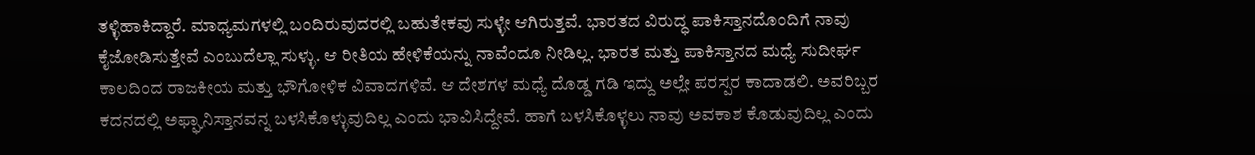ತಳ್ಳಿಹಾಕಿದ್ದಾರೆ. ಮಾಧ್ಯಮಗಳಲ್ಲಿ ಬಂದಿರುವುದರಲ್ಲಿ ಬಹುತೇಕವು ಸುಳ್ಳೇ ಆಗಿರುತ್ತವೆ. ಭಾರತದ ವಿರುದ್ಧ ಪಾಕಿಸ್ತಾನದೊಂದಿಗೆ ನಾವು ಕೈಜೋಡಿಸುತ್ತೇವೆ ಎಂಬುದೆಲ್ಲಾ ಸುಳ್ಳು. ಆ ರೀತಿಯ ಹೇಳಿಕೆಯನ್ನು ನಾವೆಂದೂ ನೀಡಿಲ್ಲ. ಭಾರತ ಮತ್ತು ಪಾಕಿಸ್ತಾನದ ಮಧ್ಯೆ ಸುದೀರ್ಘ ಕಾಲದಿಂದ ರಾಜಕೀಯ ಮತ್ತು ಭೌಗೋಳಿಕ ವಿವಾದಗಳಿವೆ. ಆ ದೇಶಗಳ ಮಧ್ಯೆ ದೊಡ್ಡ ಗಡಿ ಇದ್ದು ಅಲ್ಲೇ ಪರಸ್ಪರ ಕಾದಾಡಲಿ. ಅವರಿಬ್ಬರ ಕದನದಲ್ಲಿ ಅಫ್ಘಾನಿಸ್ತಾನವನ್ನ ಬಳಸಿಕೊಳ್ಳುವುದಿಲ್ಲ ಎಂದು ಭಾವಿಸಿದ್ದೇವೆ. ಹಾಗೆ ಬಳಸಿಕೊಳ್ಳಲು ನಾವು ಅವಕಾಶ ಕೊಡುವುದಿಲ್ಲ ಎಂದು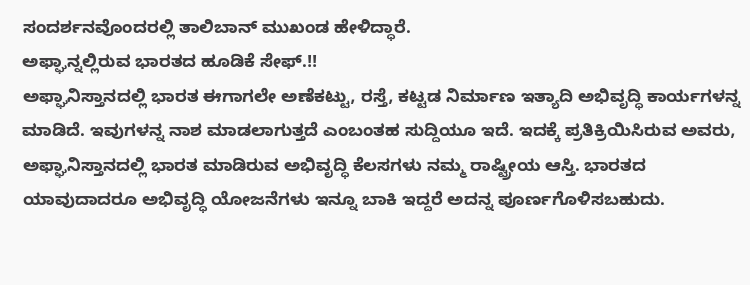ಸಂದರ್ಶನವೊಂದರಲ್ಲಿ ತಾಲಿಬಾನ್ ಮುಖಂಡ ಹೇಳಿದ್ಧಾರೆ.
ಅಫ್ಘಾನ್ನಲ್ಲಿರುವ ಭಾರತದ ಹೂಡಿಕೆ ಸೇಫ್.!!
ಅಫ್ಘಾನಿಸ್ತಾನದಲ್ಲಿ ಭಾರತ ಈಗಾಗಲೇ ಅಣೆಕಟ್ಟು, ರಸ್ತೆ, ಕಟ್ಟಡ ನಿರ್ಮಾಣ ಇತ್ಯಾದಿ ಅಭಿವೃದ್ಧಿ ಕಾರ್ಯಗಳನ್ನ ಮಾಡಿದೆ. ಇವುಗಳನ್ನ ನಾಶ ಮಾಡಲಾಗುತ್ತದೆ ಎಂಬಂತಹ ಸುದ್ದಿಯೂ ಇದೆ. ಇದಕ್ಕೆ ಪ್ರತಿಕ್ರಿಯಿಸಿರುವ ಅವರು, ಅಫ್ಘಾನಿಸ್ತಾನದಲ್ಲಿ ಭಾರತ ಮಾಡಿರುವ ಅಭಿವೃದ್ಧಿ ಕೆಲಸಗಳು ನಮ್ಮ ರಾಷ್ಟ್ರೀಯ ಆಸ್ತಿ. ಭಾರತದ ಯಾವುದಾದರೂ ಅಭಿವೃದ್ಧಿ ಯೋಜನೆಗಳು ಇನ್ನೂ ಬಾಕಿ ಇದ್ದರೆ ಅದನ್ನ ಪೂರ್ಣಗೊಳಿಸಬಹುದು.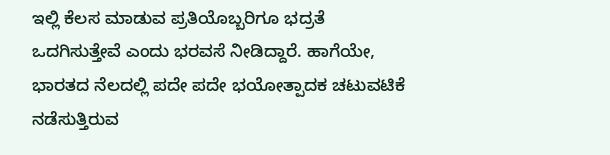ಇಲ್ಲಿ ಕೆಲಸ ಮಾಡುವ ಪ್ರತಿಯೊಬ್ಬರಿಗೂ ಭದ್ರತೆ ಒದಗಿಸುತ್ತೇವೆ ಎಂದು ಭರವಸೆ ನೀಡಿದ್ದಾರೆ. ಹಾಗೆಯೇ, ಭಾರತದ ನೆಲದಲ್ಲಿ ಪದೇ ಪದೇ ಭಯೋತ್ಪಾದಕ ಚಟುವಟಿಕೆ ನಡೆಸುತ್ತಿರುವ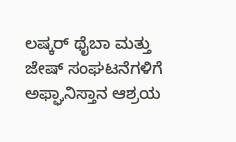ಲಷ್ಕರ್ ಥೈಬಾ ಮತ್ತು ಜೇಷ್ ಸಂಘಟನೆಗಳಿಗೆ ಅಫ್ಘಾನಿಸ್ತಾನ ಆಶ್ರಯ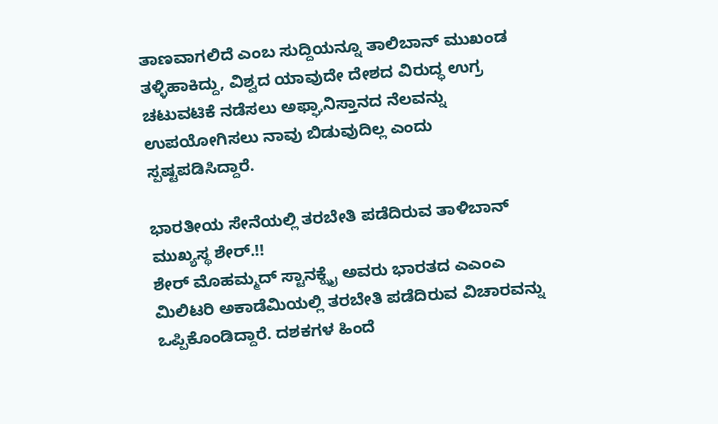ತಾಣವಾಗಲಿದೆ ಎಂಬ ಸುದ್ದಿಯನ್ನೂ ತಾಲಿಬಾನ್ ಮುಖಂಡ ತಳ್ಳಿಹಾಕಿದ್ದು, ವಿಶ್ವದ ಯಾವುದೇ ದೇಶದ ವಿರುದ್ಧ ಉಗ್ರ ಚಟುವಟಿಕೆ ನಡೆಸಲು ಅಫ್ಘಾನಿಸ್ತಾನದ ನೆಲವನ್ನು ಉಪಯೋಗಿಸಲು ನಾವು ಬಿಡುವುದಿಲ್ಲ ಎಂದು ಸ್ಪಷ್ಟಪಡಿಸಿದ್ದಾರೆ.

ಭಾರತೀಯ ಸೇನೆಯಲ್ಲಿ ತರಬೇತಿ ಪಡೆದಿರುವ ತಾಳಿಬಾನ್ ಮುಖ್ಯಸ್ಥ ಶೇರ್.!!
ಶೇರ್ ಮೊಹಮ್ಮದ್ ಸ್ಟಾನಕ್ಝೈ ಅವರು ಭಾರತದ ಎಎಂಎ ಮಿಲಿಟರಿ ಅಕಾಡೆಮಿಯಲ್ಲಿ ತರಬೇತಿ ಪಡೆದಿರುವ ವಿಚಾರವನ್ನು ಒಪ್ಪಿಕೊಂಡಿದ್ದಾರೆ. ದಶಕಗಳ ಹಿಂದೆ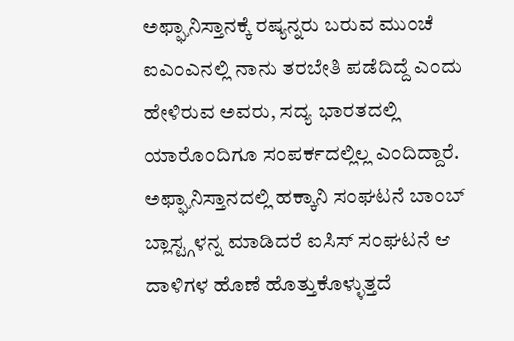ಅಫ್ಘಾನಿಸ್ತಾನಕ್ಕೆ ರಷ್ಯನ್ನರು ಬರುವ ಮುಂಚೆ ಐಎಂಎನಲ್ಲಿ ನಾನು ತರಬೇತಿ ಪಡೆದಿದ್ದೆ ಎಂದು ಹೇಳಿರುವ ಅವರು, ಸದ್ಯ ಭಾರತದಲ್ಲಿ ಯಾರೊಂದಿಗೂ ಸಂಪರ್ಕದಲ್ಲಿಲ್ಲ ಎಂದಿದ್ದಾರೆ. ಅಫ್ಘಾನಿಸ್ತಾನದಲ್ಲಿ ಹಕ್ಕಾನಿ ಸಂಘಟನೆ ಬಾಂಬ್ ಬ್ಲಾಸ್ಟ್ಗಳನ್ನ ಮಾಡಿದರೆ ಐಸಿಸ್ ಸಂಘಟನೆ ಆ ದಾಳಿಗಳ ಹೊಣೆ ಹೊತ್ತುಕೊಳ್ಳುತ್ತದೆ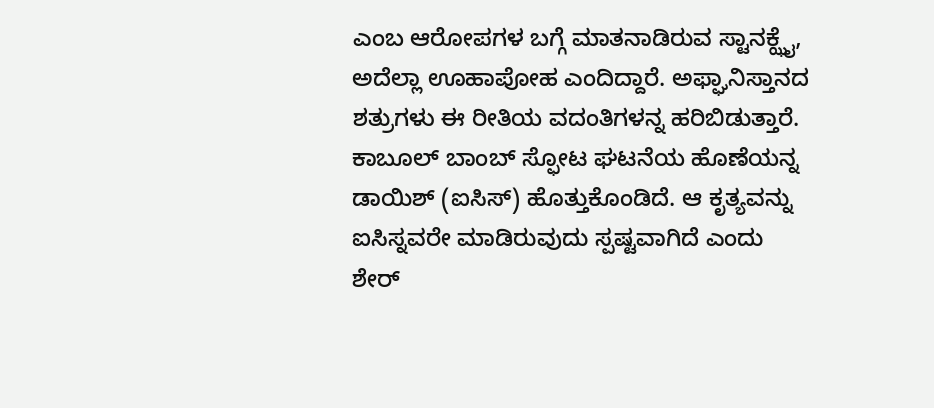ಎಂಬ ಆರೋಪಗಳ ಬಗ್ಗೆ ಮಾತನಾಡಿರುವ ಸ್ಟಾನಕ್ಝೈ, ಅದೆಲ್ಲಾ ಊಹಾಪೋಹ ಎಂದಿದ್ದಾರೆ. ಅಫ್ಘಾನಿಸ್ತಾನದ ಶತ್ರುಗಳು ಈ ರೀತಿಯ ವದಂತಿಗಳನ್ನ ಹರಿಬಿಡುತ್ತಾರೆ. ಕಾಬೂಲ್ ಬಾಂಬ್ ಸ್ಫೋಟ ಘಟನೆಯ ಹೊಣೆಯನ್ನ ಡಾಯಿಶ್ (ಐಸಿಸ್) ಹೊತ್ತುಕೊಂಡಿದೆ. ಆ ಕೃತ್ಯವನ್ನು ಐಸಿಸ್ನವರೇ ಮಾಡಿರುವುದು ಸ್ಪಷ್ಟವಾಗಿದೆ ಎಂದು ಶೇರ್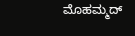ಮೊಹಮ್ಮದ್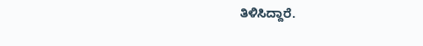ತಿಳಿಸಿದ್ದಾರೆ.